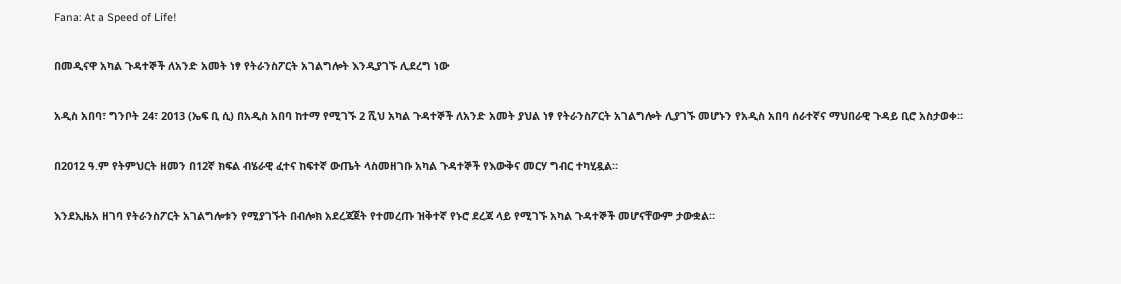Fana: At a Speed of Life!

በመዲናዋ አካል ጉዳተኞች ለአንድ አመት ነፃ የትራንስፖርት አገልግሎት እንዲያገኙ ሊደረግ ነው

አዲስ አበባ፣ ግንቦት 24፣ 2013 (ኤፍ ቢ ሲ) በአዲስ አበባ ከተማ የሚገኙ 2 ሺህ አካል ጉዳተኞች ለአንድ አመት ያህል ነፃ የትራንስፖርት አገልግሎት ሊያገኙ መሆኑን የአዲስ አበባ ሰራተኛና ማህበራዊ ጉዳይ ቢሮ አስታወቀ።

በ2012 ዓ.ም የትምህርት ዘመን በ12ኛ ክፍል ብሄራዊ ፈተና ከፍተኛ ውጤት ላስመዘገቡ አካል ጉዳተኞች የእውቅና መርሃ ግብር ተካሂዷል።

እንደኢዜአ ዘገባ የትራንስፖርት አገልግሎቱን የሚያገኙት በብሎክ አደረጃጀት የተመረጡ ዝቅተኛ የኑሮ ደረጃ ላይ የሚገኙ አካል ጉዳተኞች መሆናቸውም ታውቋል።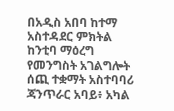በአዲስ አበባ ከተማ አስተዳደር ምክትል ከንቲባ ማዕረግ የመንግስት አገልግሎት ሰጪ ተቋማት አስተባባሪ ጃንጥራር አባይ፥ አካል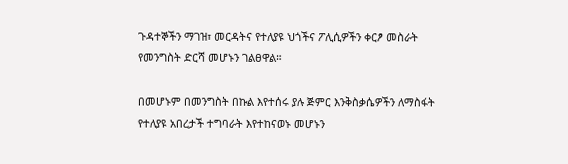ጉዳተኞችን ማገዝ፣ መርዳትና የተለያዩ ህጎችና ፖሊሲዎችን ቀርፆ መስራት የመንግስት ድርሻ መሆኑን ገልፀዋል።

በመሆኑም በመንግስት በኩል እየተሰሩ ያሉ ጅምር እንቅስቃሴዎችን ለማስፋት የተለያዩ አበረታች ተግባራት እየተከናወኑ መሆኑን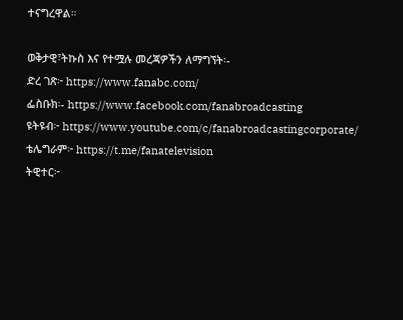ተናግረዋል።

ወቅታዊ፣ትኩስ እና የተሟሉ መረጃዎችን ለማግኘት፡-
ድረ ገጽ፦ https://www.fanabc.com/
ፌስቡክ፡- https://www.facebook.com/fanabroadcasting
ዩትዩብ፦ https://www.youtube.com/c/fanabroadcastingcorporate/
ቴሌግራም፦ https://t.me/fanatelevision
ትዊተር፦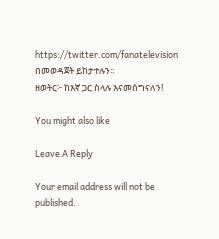https://twitter.com/fanatelevision በመወዳጀት ይከታተሉን፡፡
ዘወትር፦ ከእኛ ጋር ስላሉ እናመሰግናለን!

You might also like

Leave A Reply

Your email address will not be published.